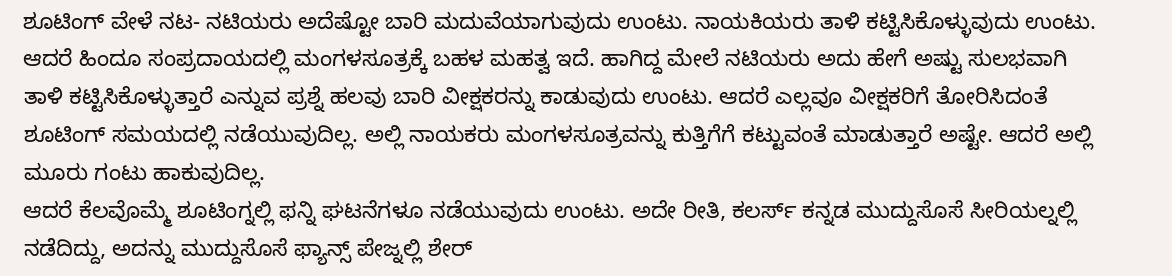ಶೂಟಿಂಗ್ ವೇಳೆ ನಟ- ನಟಿಯರು ಅದೆಷ್ಟೋ ಬಾರಿ ಮದುವೆಯಾಗುವುದು ಉಂಟು. ನಾಯಕಿಯರು ತಾಳಿ ಕಟ್ಟಿಸಿಕೊಳ್ಳುವುದು ಉಂಟು. ಆದರೆ ಹಿಂದೂ ಸಂಪ್ರದಾಯದಲ್ಲಿ ಮಂಗಳಸೂತ್ರಕ್ಕೆ ಬಹಳ ಮಹತ್ವ ಇದೆ. ಹಾಗಿದ್ದ ಮೇಲೆ ನಟಿಯರು ಅದು ಹೇಗೆ ಅಷ್ಟು ಸುಲಭವಾಗಿ ತಾಳಿ ಕಟ್ಟಿಸಿಕೊಳ್ಳುತ್ತಾರೆ ಎನ್ನುವ ಪ್ರಶ್ನೆ ಹಲವು ಬಾರಿ ವೀಕ್ಷಕರನ್ನು ಕಾಡುವುದು ಉಂಟು. ಆದರೆ ಎಲ್ಲವೂ ವೀಕ್ಷಕರಿಗೆ ತೋರಿಸಿದಂತೆ ಶೂಟಿಂಗ್ ಸಮಯದಲ್ಲಿ ನಡೆಯುವುದಿಲ್ಲ. ಅಲ್ಲಿ ನಾಯಕರು ಮಂಗಳಸೂತ್ರವನ್ನು ಕುತ್ತಿಗೆಗೆ ಕಟ್ಟುವಂತೆ ಮಾಡುತ್ತಾರೆ ಅಷ್ಟೇ. ಆದರೆ ಅಲ್ಲಿ ಮೂರು ಗಂಟು ಹಾಕುವುದಿಲ್ಲ.
ಆದರೆ ಕೆಲವೊಮ್ಮೆ ಶೂಟಿಂಗ್ನಲ್ಲಿ ಫನ್ನಿ ಘಟನೆಗಳೂ ನಡೆಯುವುದು ಉಂಟು. ಅದೇ ರೀತಿ, ಕಲರ್ಸ್ ಕನ್ನಡ ಮುದ್ದುಸೊಸೆ ಸೀರಿಯಲ್ನಲ್ಲಿ ನಡೆದಿದ್ದು, ಅದನ್ನು ಮುದ್ದುಸೊಸೆ ಫ್ಯಾನ್ಸ್ ಪೇಜ್ನಲ್ಲಿ ಶೇರ್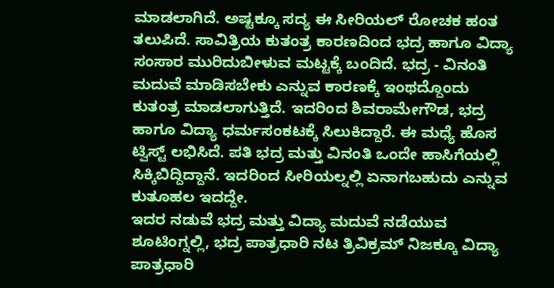ಮಾಡಲಾಗಿದೆ. ಅಷ್ಟಕ್ಕೂ ಸದ್ಯ ಈ ಸೀರಿಯಲ್ ರೋಚಕ ಹಂತ ತಲುಪಿದೆ. ಸಾವಿತ್ರಿಯ ಕುತಂತ್ರ ಕಾರಣದಿಂದ ಭದ್ರ ಹಾಗೂ ವಿದ್ಯಾ ಸಂಸಾರ ಮುರಿದುಬೀಳುವ ಮಟ್ಟಕ್ಕೆ ಬಂದಿದೆ. ಭದ್ರ - ವಿನಂತಿ ಮದುವೆ ಮಾಡಿಸಬೇಕು ಎನ್ನುವ ಕಾರಣಕ್ಕೆ ಇಂಥದ್ದೊಂದು ಕುತಂತ್ರ ಮಾಡಲಾಗುತ್ತಿದೆ. ಇದರಿಂದ ಶಿವರಾಮೇಗೌಡ, ಭದ್ರ ಹಾಗೂ ವಿದ್ಯಾ ಧರ್ಮಸಂಕಟಕ್ಕೆ ಸಿಲುಕಿದ್ದಾರೆ. ಈ ಮಧ್ಯೆ ಹೊಸ ಟ್ವಿಸ್ಟ್ ಲಭಿಸಿದೆ. ಪತಿ ಭದ್ರ ಮತ್ತು ವಿನಂತಿ ಒಂದೇ ಹಾಸಿಗೆಯಲ್ಲಿ ಸಿಕ್ಕಿಬಿದ್ದಿದ್ದಾನೆ. ಇದರಿಂದ ಸೀರಿಯಲ್ನಲ್ಲಿ ಏನಾಗಬಹುದು ಎನ್ನುವ ಕುತೂಹಲ ಇದದ್ದೇ.
ಇದರ ನಡುವೆ ಭದ್ರ ಮತ್ತು ವಿದ್ಯಾ ಮದುವೆ ನಡೆಯುವ ಶೂಟಿಂಗ್ನಲ್ಲಿ, ಭದ್ರ ಪಾತ್ರಧಾರಿ ನಟ ತ್ರಿವಿಕ್ರಮ್ ನಿಜಕ್ಕೂ ವಿದ್ಯಾ ಪಾತ್ರಧಾರಿ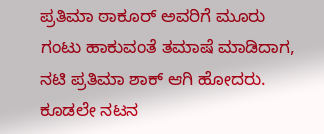ಪ್ರತಿಮಾ ಠಾಕೂರ್ ಅವರಿಗೆ ಮೂರು ಗಂಟು ಹಾಕುವಂತೆ ತಮಾಷೆ ಮಾಡಿದಾಗ, ನಟಿ ಪ್ರತಿಮಾ ಶಾಕ್ ಆಗಿ ಹೋದರು. ಕೂಡಲೇ ನಟನ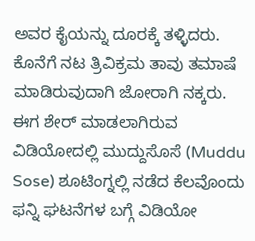ಅವರ ಕೈಯನ್ನು ದೂರಕ್ಕೆ ತಳ್ಳಿದರು. ಕೊನೆಗೆ ನಟ ತ್ರಿವಿಕ್ರಮ ತಾವು ತಮಾಷೆ ಮಾಡಿರುವುದಾಗಿ ಜೋರಾಗಿ ನಕ್ಕರು.
ಈಗ ಶೇರ್ ಮಾಡಲಾಗಿರುವ ವಿಡಿಯೋದಲ್ಲಿ ಮುದ್ದುಸೊಸೆ (Muddu Sose) ಶೂಟಿಂಗ್ನಲ್ಲಿ ನಡೆದ ಕೆಲವೊಂದು ಫನ್ನಿ ಘಟನೆಗಳ ಬಗ್ಗೆ ವಿಡಿಯೋ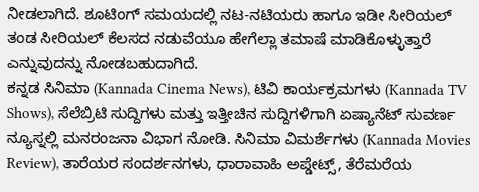ನೀಡಲಾಗಿದೆ. ಶೂಟಿಂಗ್ ಸಮಯದಲ್ಲಿ ನಟ-ನಟಿಯರು ಹಾಗೂ ಇಡೀ ಸೀರಿಯಲ್ ತಂಡ ಸೀರಿಯಲ್ ಕೆಲಸದ ನಡುವೆಯೂ ಹೇಗೆಲ್ಲಾ ತಮಾಷೆ ಮಾಡಿಕೊಳ್ಳುತ್ತಾರೆ ಎನ್ನುವುದನ್ನು ನೋಡಬಹುದಾಗಿದೆ.
ಕನ್ನಡ ಸಿನಿಮಾ (Kannada Cinema News), ಟಿವಿ ಕಾರ್ಯಕ್ರಮಗಳು (Kannada TV Shows), ಸೆಲೆಬ್ರಿಟಿ ಸುದ್ದಿಗಳು ಮತ್ತು ಇತ್ತೀಚಿನ ಸುದ್ದಿಗಳಿಗಾಗಿ ಏಷ್ಯಾನೆಟ್ ಸುವರ್ಣ ನ್ಯೂಸ್ನಲ್ಲಿ ಮನರಂಜನಾ ವಿಭಾಗ ನೋಡಿ. ಸಿನಿಮಾ ವಿಮರ್ಶೆಗಳು (Kannada Movies Review), ತಾರೆಯರ ಸಂದರ್ಶನಗಳು, ಧಾರಾವಾಹಿ ಅಪ್ಡೇಟ್ಸ್, ತೆರೆಮರೆಯ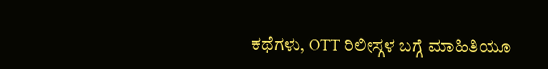ಕಥೆಗಳು, OTT ರಿಲೀಸ್ಗಳ ಬಗ್ಗೆ ಮಾಹಿತಿಯೂ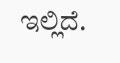ಇಲ್ಲಿದೆ.